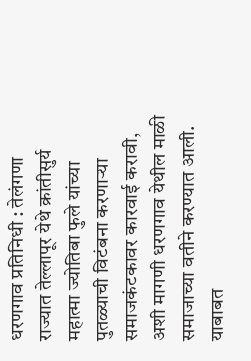धरणगाव प्रतिनिधी : तेलंगणा राज्यात तेल्लापूर येथे क्रांतीसुर्य महात्मा ज्योतिबा फुले यांच्या पुतळ्याची विटंबना करणाऱ्या समाजकंटकावर कारवाई करावी, अशी मागणी धरणगाव येथील माळी समाजाच्या वतीने करण्यात आली. याबाबत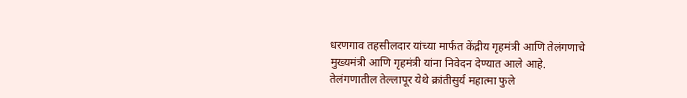धरणगाव तहसीलदार यांच्या मार्फत केंद्रीय गृहमंत्री आणि तेलंगणाचे मुख्यमंत्री आणि गृहमंत्री यांना निवेदन देण्यात आले आहे.
तेलंगणातील तेल्लापूर येथे क्रांतीसुर्य महात्मा फुले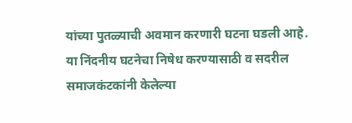यांच्या पुतळ्याची अवमान करणारी घटना घडली आहे. या निंदनीय घटनेचा निषेध करण्यासाठी व सदरील समाजकंटकांनी केलेल्या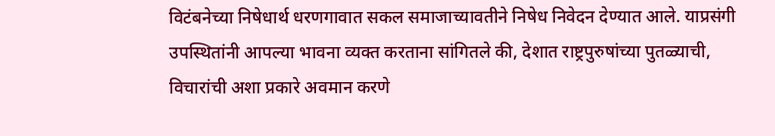विटंबनेच्या निषेधार्थ धरणगावात सकल समाजाच्यावतीने निषेध निवेदन देण्यात आले. याप्रसंगी उपस्थितांनी आपल्या भावना व्यक्त करताना सांगितले की, देशात राष्ट्रपुरुषांच्या पुतळ्याची, विचारांची अशा प्रकारे अवमान करणे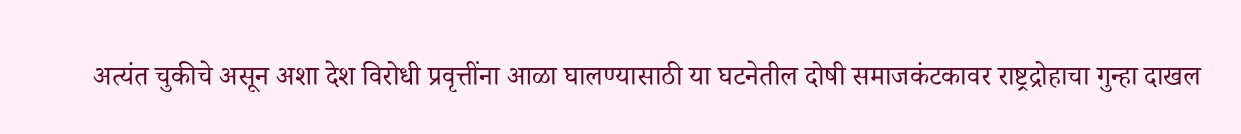अत्यंत चुकीचे असून अशा देश विरोधी प्रवृत्तींना आळा घालण्यासाठी या घटनेतील दोषी समाजकंटकावर राष्ट्रद्रोहाचा गुन्हा दाखल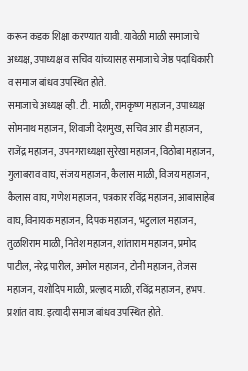करून कडक शिक्षा करण्यात यावी. यावेळी माळी समाजाचे अध्यक्ष, उपाध्यक्ष व सचिव यांच्यासह समाजाचे जेष्ठ पदाधिकारी व समाज बांधव उपस्थित होते.
समाजाचे अध्यक्ष व्ही. टी. माळी, रामकृष्ण महाजन, उपाध्यक्ष सोमनाथ महाजन, शिवाजी देशमुख, सचिव आर डी महाजन, राजेंद्र महाजन, उपनगराध्यक्षा सुरेखा महाजन, विठोबा महाजन, गुलाबराव वाघ, संजय महाजन, कैलास माळी, विजय महाजन, कैलास वाघ, गणेश महाजन, पत्रकार रविंद्र महाजन, आबासाहेब वाघ, विनायक महाजन, दिपक महाजन, भटुलाल महाजन, तुळशिराम माळी, नितेश महाजन, शांताराम महाजन, प्रमोद पाटील, नरेद्र पारील, अमोल महाजन, टोनी महाजन, तेजस महाजन, यशोदिप माळी, प्रल्हाद माळी, रविंद्र महाजन, हभप. प्रशांत वाघ. इत्यादी समाज बांधव उपस्थित होते.